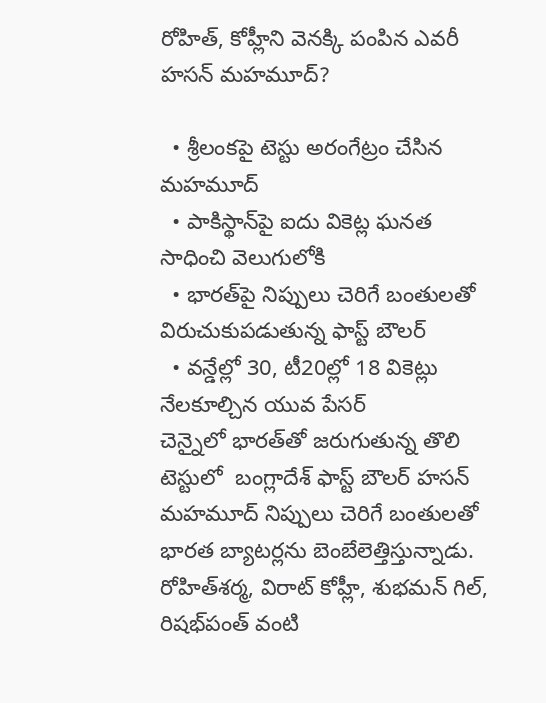రోహిత్, కోహ్లీని వెనక్కి పంపిన ఎవరీ హసన్ మహమూద్?

  • శ్రీలంకపై టెస్టు అరంగేట్రం చేసిన మహమూద్
  • పాకిస్థాన్‌పై ఐదు వికెట్ల ఘనత సాధించి వెలుగులోకి
  • భారత్‌పై నిప్పులు చెరిగే బంతులతో విరుచుకుపడుతున్న ఫాస్ట్ బౌలర్
  • వన్డేల్లో 30, టీ20ల్లో 18 వికెట్లు నేలకూల్చిన యువ పేసర్
చెన్నైలో భారత్‌తో జరుగుతున్న తొలి టెస్టులో  బంగ్లాదేశ్ ఫాస్ట్ బౌలర్ హసన్ మహమూద్ నిప్పులు చెరిగే బంతులతో భారత బ్యాటర్లను బెంబేలెత్తిస్తున్నాడు. రోహిత్‌శర్మ, విరాట్ కోహ్లీ, శుభమన్ గిల్, రిషభ్‌పంత్ వంటి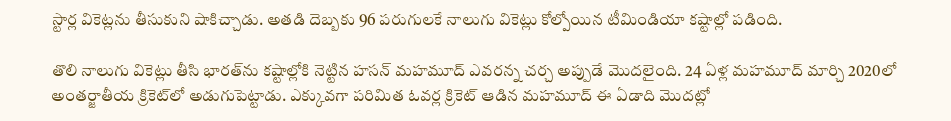స్టార్ల వికెట్లను తీసుకుని షాకిచ్చాడు. అతడి దెబ్బకు 96 పరుగులకే నాలుగు వికెట్లు కోల్పోయిన టీమిండియా కష్టాల్లో పడింది.

తొలి నాలుగు వికెట్లు తీసి భారత్‌ను కష్టాల్లోకి నెట్టిన హసన్ మహమూద్ ఎవరన్న చర్చ అప్పుడే మొదలైంది. 24 ఏళ్ల మహమూద్ మార్చి 2020లో అంతర్జాతీయ క్రికెట్‌లో అడుగుపెట్టాడు. ఎక్కువగా పరిమిత ఓవర్ల క్రికెట్‌ ఆడిన మహమూద్ ఈ ఏడాది మొదట్లో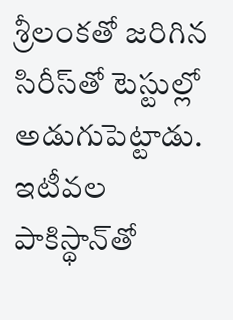శ్రీలంకతో జరిగిన సిరీస్‌తో టెస్టుల్లో అడుగుపెట్టాడు. ఇటీవల పాకిస్థాన్‌తో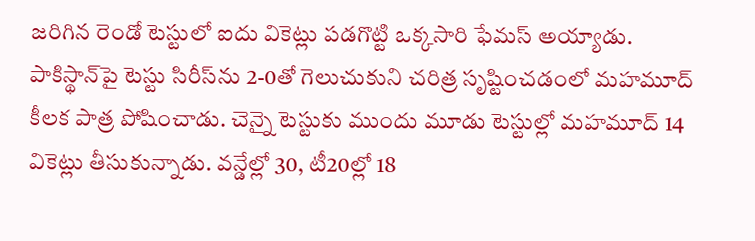జరిగిన రెండో టెస్టులో ఐదు వికెట్లు పడగొట్టి ఒక్కసారి ఫేమస్ అయ్యాడు. పాకిస్థాన్‌పై టెస్టు సిరీస్‌ను 2-0తో గెలుచుకుని చరిత్ర సృష్టించడంలో మహమూద్ కీలక పాత్ర పోషించాడు. చెన్నై టెస్టుకు ముందు మూడు టెస్టుల్లో మహమూద్ 14 వికెట్లు తీసుకున్నాడు. వన్డేల్లో 30, టీ20ల్లో 18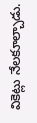వికెట్లు నేలకూల్చాడు.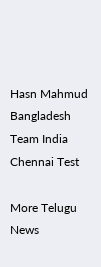Hasn Mahmud
Bangladesh
Team India
Chennai Test

More Telugu News